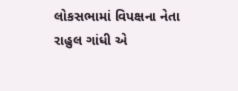લોકસભામાં વિપક્ષના નેતા રાહુલ ગાંધી એ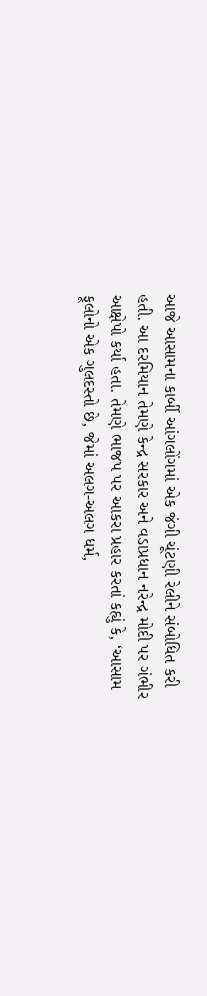આજે આસામના કાર્બી આંગલોંગમાં એક જંગી ચૂંટણી રેલીને સંબોધિત કરી હતી. આ દરમિયાન તેમણે કેન્દ્ર સરકાર અને વડાપ્રધાન નરેન્દ્ર મોદી પર ગંભીર આક્ષેપો કર્યા હતા. તેમણે ભાજપ પર આકરા પ્રહાર કરતાં કહ્યું કે, ‘આસામ ફૂલોનો એક ગુલદસ્તો છે, જેમાં અલગ-અલગ ધર્મ,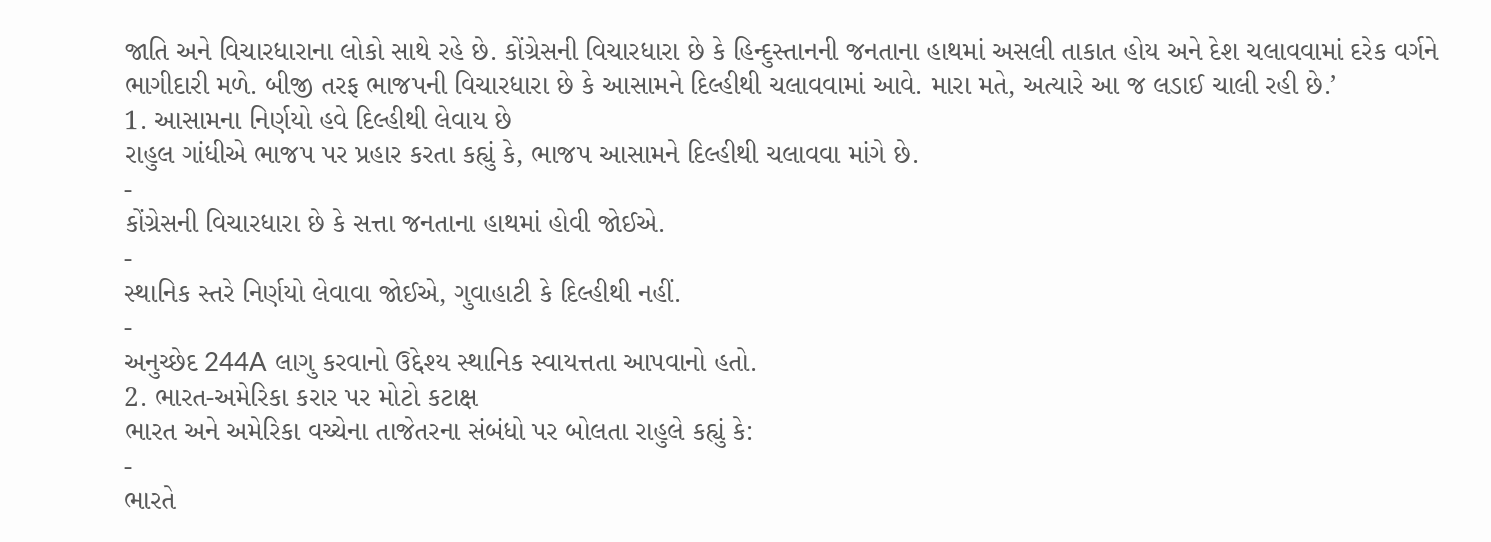જાતિ અને વિચારધારાના લોકો સાથે રહે છે. કોંગ્રેસની વિચારધારા છે કે હિન્દુસ્તાનની જનતાના હાથમાં અસલી તાકાત હોય અને દેશ ચલાવવામાં દરેક વર્ગને ભાગીદારી મળે. બીજી તરફ ભાજપની વિચારધારા છે કે આસામને દિલ્હીથી ચલાવવામાં આવે. મારા મતે, અત્યારે આ જ લડાઈ ચાલી રહી છે.’
1. આસામના નિર્ણયો હવે દિલ્હીથી લેવાય છે
રાહુલ ગાંધીએ ભાજપ પર પ્રહાર કરતા કહ્યું કે, ભાજપ આસામને દિલ્હીથી ચલાવવા માંગે છે.
-
કોંગ્રેસની વિચારધારા છે કે સત્તા જનતાના હાથમાં હોવી જોઈએ.
-
સ્થાનિક સ્તરે નિર્ણયો લેવાવા જોઈએ, ગુવાહાટી કે દિલ્હીથી નહીં.
-
અનુચ્છેદ 244A લાગુ કરવાનો ઉદ્દેશ્ય સ્થાનિક સ્વાયત્તતા આપવાનો હતો.
2. ભારત-અમેરિકા કરાર પર મોટો કટાક્ષ
ભારત અને અમેરિકા વચ્ચેના તાજેતરના સંબંધો પર બોલતા રાહુલે કહ્યું કે:
-
ભારતે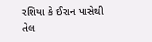રશિયા કે ઈરાન પાસેથી તેલ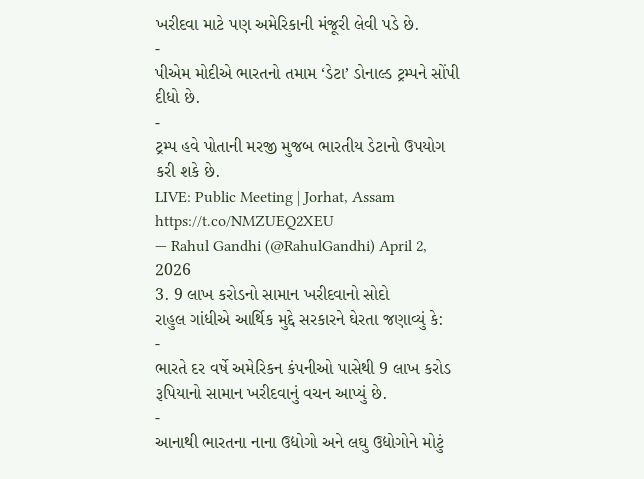ખરીદવા માટે પણ અમેરિકાની મંજૂરી લેવી પડે છે.
-
પીએમ મોદીએ ભારતનો તમામ ‘ડેટા’ ડોનાલ્ડ ટ્રમ્પને સોંપી દીધો છે.
-
ટ્રમ્પ હવે પોતાની મરજી મુજબ ભારતીય ડેટાનો ઉપયોગ કરી શકે છે.
LIVE: Public Meeting | Jorhat, Assam https://t.co/NMZUEQ2XEU
— Rahul Gandhi (@RahulGandhi) April 2, 2026
3. 9 લાખ કરોડનો સામાન ખરીદવાનો સોદો
રાહુલ ગાંધીએ આર્થિક મુદ્દે સરકારને ઘેરતા જણાવ્યું કે:
-
ભારતે દર વર્ષે અમેરિકન કંપનીઓ પાસેથી 9 લાખ કરોડ રૂપિયાનો સામાન ખરીદવાનું વચન આપ્યું છે.
-
આનાથી ભારતના નાના ઉદ્યોગો અને લઘુ ઉદ્યોગોને મોટું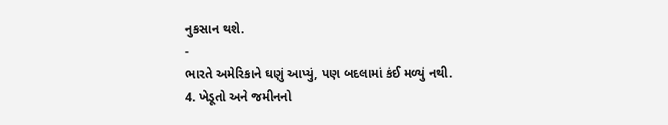નુકસાન થશે.
-
ભારતે અમેરિકાને ઘણું આપ્યું, પણ બદલામાં કંઈ મળ્યું નથી.
4. ખેડૂતો અને જમીનનો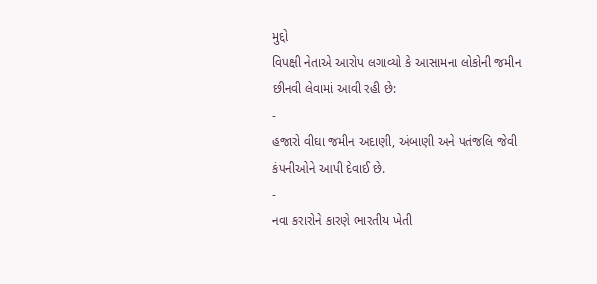મુદ્દો
વિપક્ષી નેતાએ આરોપ લગાવ્યો કે આસામના લોકોની જમીન છીનવી લેવામાં આવી રહી છે:
-
હજારો વીઘા જમીન અદાણી, અંબાણી અને પતંજલિ જેવી કંપનીઓને આપી દેવાઈ છે.
-
નવા કરારોને કારણે ભારતીય ખેતી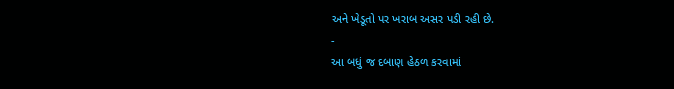અને ખેડૂતો પર ખરાબ અસર પડી રહી છે.
-
આ બધું જ દબાણ હેઠળ કરવામાં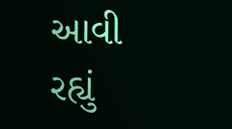આવી રહ્યું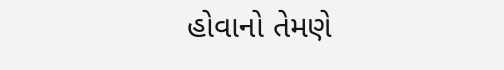હોવાનો તેમણે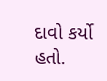દાવો કર્યો હતો.